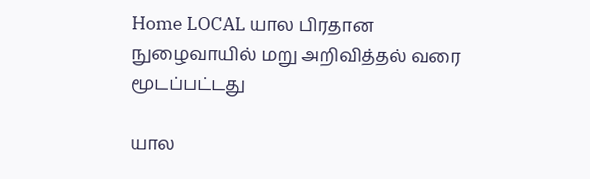Home LOCAL யால பிரதான நுழைவாயில் மறு அறிவித்தல் வரை மூடப்பட்டது

யால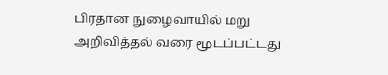பிரதான நுழைவாயில் மறு அறிவித்தல் வரை மூடப்பட்டது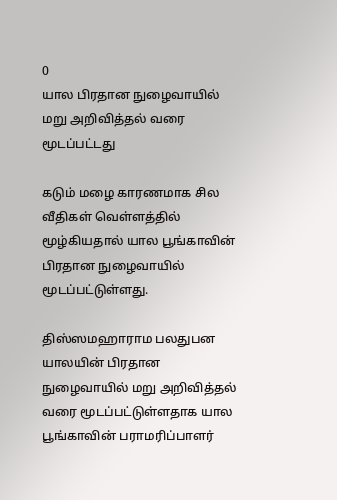0
யால பிரதான நுழைவாயில் மறு அறிவித்தல் வரை மூடப்பட்டது

கடும் மழை காரணமாக சில வீதிகள் வெள்ளத்தில் மூழ்கியதால் யால பூங்காவின் பிரதான நுழைவாயில் மூடப்பட்டுள்ளது.

திஸ்ஸமஹாராம பலதுபன யாலயின் பிரதான நுழைவாயில் மறு அறிவித்தல் வரை மூடப்பட்டுள்ளதாக யால பூங்காவின் பராமரிப்பாளர்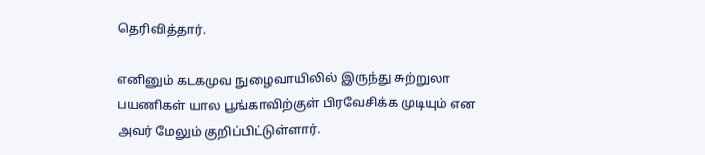தெரிவித்தார்.

எனினும் கடகமுவ நுழைவாயிலில் இருந்து சுற்றுலா பயணிகள் யால பூங்காவிற்குள் பிரவேசிக்க முடியும் என அவர் மேலும் குறிப்பிட்டுள்ளார்.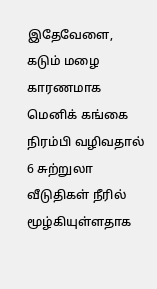இதேவேளை, கடும் மழை காரணமாக மெனிக் கங்கை நிரம்பி வழிவதால் 6 சுற்றுலா வீடுதிகள் நீரில் மூழ்கியுள்ளதாக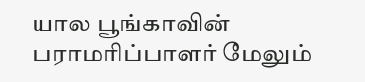யால பூங்காவின் பராமரிப்பாளர் மேலும்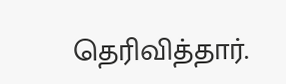தெரிவித்தார்.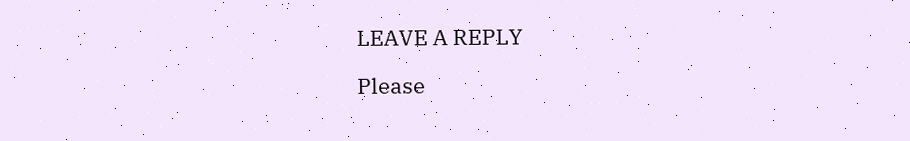LEAVE A REPLY

Please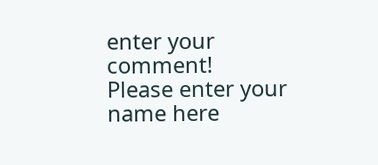enter your comment!
Please enter your name here